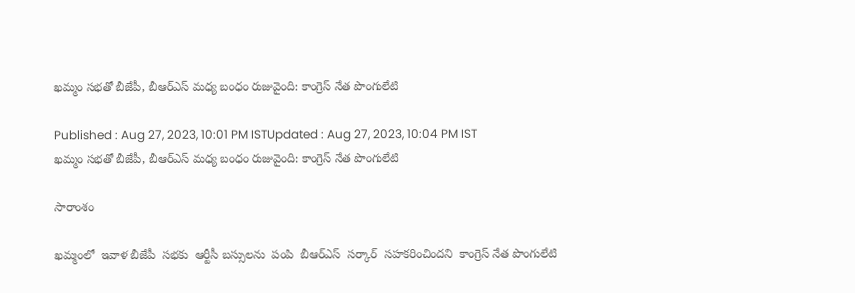ఖమ్మం సభతో బీజేపీ, బీఆర్ఎస్ మధ్య బంధం రుజువైంది: కాంగ్రెస్ నేత పొంగులేటి

Published : Aug 27, 2023, 10:01 PM ISTUpdated : Aug 27, 2023, 10:04 PM IST
ఖమ్మం సభతో బీజేపీ, బీఆర్ఎస్ మధ్య బంధం రుజువైంది: కాంగ్రెస్ నేత పొంగులేటి

సారాంశం

ఖమ్మంలో  ఇవాళ బీజేపీ  సభకు  ఆర్టీసీ బస్సులను  పంపి  బీఆర్ఎస్  సర్కార్  సహకరించిందని  కాంగ్రెస్ నేత పొంగులేటి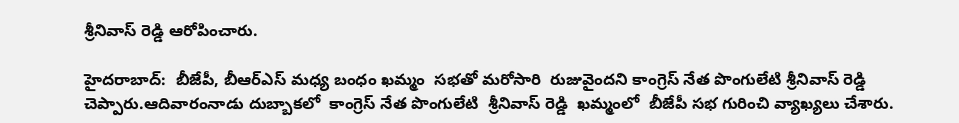శ్రీనివాస్ రెడ్డి ఆరోపించారు.

హైదరాబాద్:  బీజేపీ, బీఆర్ఎస్ మధ్య బంధం ఖమ్మం  సభతో మరోసారి  రుజువైందని కాంగ్రెస్ నేత పొంగులేటి శ్రీనివాస్ రెడ్డి చెప్పారు.ఆదివారంనాడు దుబ్బాకలో  కాంగ్రెస్ నేత పొంగులేటి  శ్రీనివాస్ రెడ్డి  ఖమ్మంలో  బీజేపీ సభ గురించి వ్యాఖ్యలు చేశారు.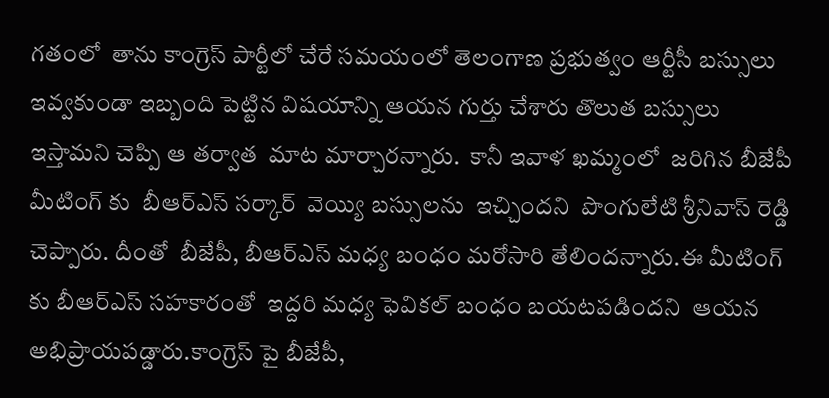గతంలో  తాను కాంగ్రెస్ పార్టీలో చేరే సమయంలో తెలంగాణ ప్రభుత్వం ఆర్టీసీ బస్సులు ఇవ్వకుండా ఇబ్బంది పెట్టిన విషయాన్ని ఆయన గుర్తు చేశారు తొలుత బస్సులు ఇస్తామని చెప్పి ఆ తర్వాత  మాట మార్చారన్నారు.  కానీ ఇవాళ ఖమ్మంలో  జరిగిన బీజేపీ మీటింగ్ కు  బీఆర్ఎస్ సర్కార్  వెయ్యి బస్సులను  ఇచ్చిందని  పొంగులేటి శ్రీనివాస్ రెడ్డి చెప్పారు. దీంతో  బీజేపీ, బీఆర్ఎస్ మధ్య బంధం మరోసారి తేలిందన్నారు.ఈ మీటింగ్ కు బీఆర్ఎస్ సహకారంతో  ఇద్దరి మధ్య ఫెవికల్ బంధం బయటపడిందని  ఆయన  అభిప్రాయపడ్డారు.కాంగ్రెస్ పై బీజేపీ,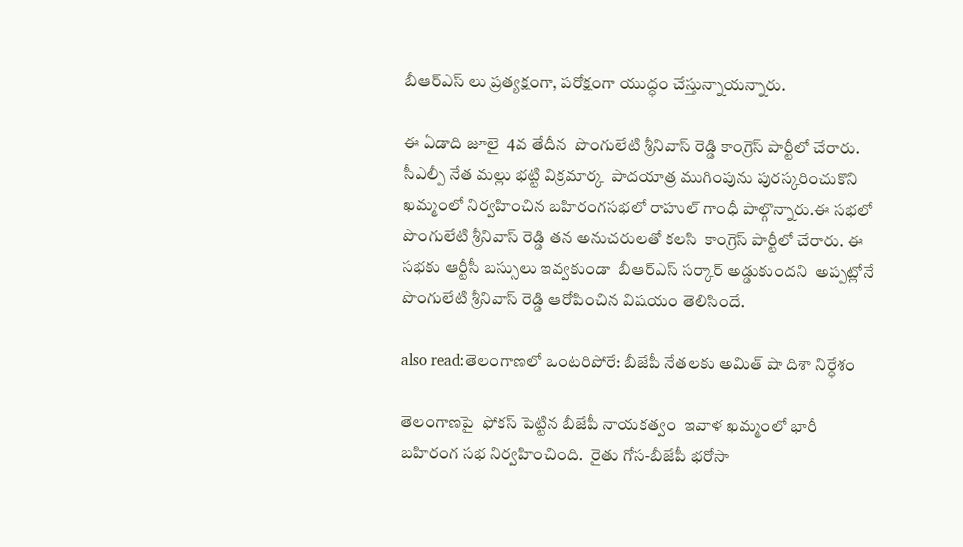బీఆర్ఎస్ లు ప్రత్యక్షంగా, పరోక్షంగా యుద్ధం చేస్తున్నాయన్నారు.

ఈ ఏడాది జూలై  4వ తేదీన  పొంగులేటి శ్రీనివాస్ రెడ్డి కాంగ్రెస్ పార్టీలో చేరారు. సీఎల్పీ నేత మల్లు భట్టి విక్రమార్క  పాదయాత్ర ముగింపును పురస్కరించుకొని ఖమ్మంలో నిర్వహించిన బహిరంగసభలో రాహుల్ గాంధీ పాల్గొన్నారు.ఈ సభలో  పొంగులేటి శ్రీనివాస్ రెడ్డి తన అనుచరులతో కలసి  కాంగ్రెస్ పార్టీలో చేరారు. ఈ సభకు ఆర్టీసీ బస్సులు ఇవ్వకుండా  బీఆర్ఎస్ సర్కార్ అడ్డుకుందని  అప్పట్లోనే  పొంగులేటి శ్రీనివాస్ రెడ్డి ఆరోపించిన విషయం తెలిసిందే.

also read:తెలంగాణలో ఒంటరిపోరే: బీజేపీ నేతలకు అమిత్ షా దిశా నిర్ధేశం

తెలంగాణపై  ఫోకస్ పెట్టిన బీజేపీ నాయకత్వం  ఇవాళ ఖమ్మంలో భారీ బహిరంగ సభ నిర్వహించింది.  రైతు గోస-బీజేపీ భరోసా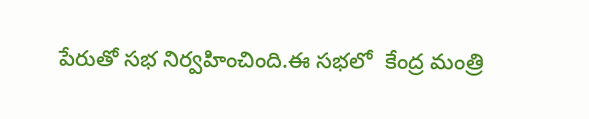పేరుతో సభ నిర్వహించింది.ఈ సభలో  కేంద్ర మంత్రి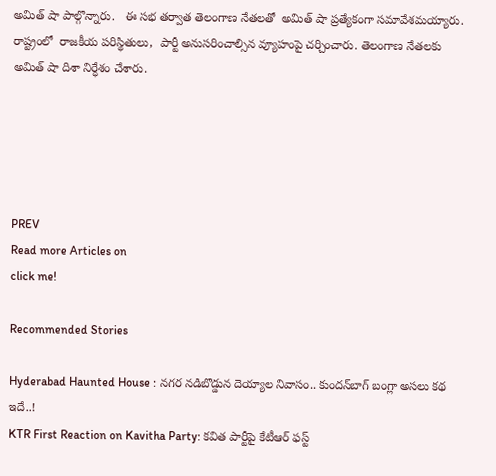అమిత్ షా పాల్గొన్నారు.   ఈ సభ తర్వాత తెలంగాణ నేతలతో  అమిత్ షా ప్రత్యేకంగా సమావేశమయ్యారు. రాష్ట్రంలో  రాజకీయ పరిస్థితులు,  పార్టీ అనుసరించాల్సిన వ్యూహంపై చర్చించారు. తెలంగాణ నేతలకు  అమిత్ షా దిశా నిర్ధేశం చేశారు.





PREV
Read more Articles on
click me!

Recommended Stories

Hyderabad Haunted House : నగర నడిబొడ్డున దెయ్యాల నివాసం.. కుందన్‌బాగ్‌ బంగ్లా అసలు కథ ఇదే..!
KTR First Reaction on Kavitha Party: కవిత పార్టీపై కేటీఆర్‌ ఫస్ట్‌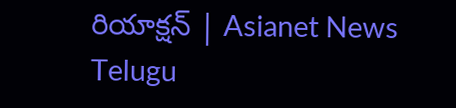రియాక్షన్‌ | Asianet News Telugu